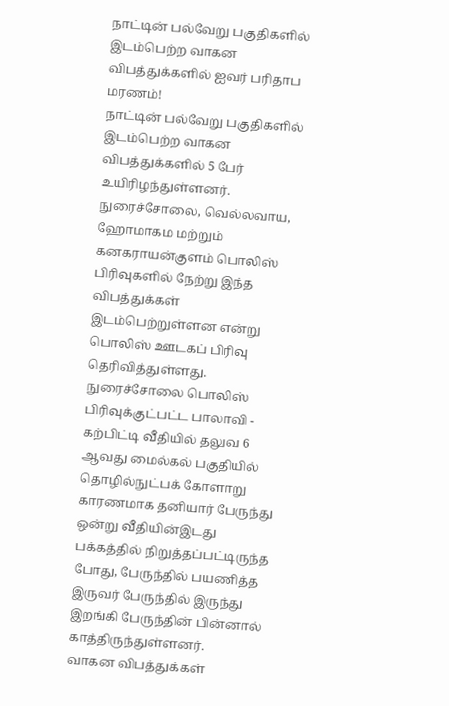நாட்டின் பல்வேறு பகுதிகளில் இடம்பெற்ற வாகன விபத்துக்களில் ஐவர் பரிதாப மரணம்!
நாட்டின் பல்வேறு பகுதிகளில் இடம்பெற்ற வாகன விபத்துக்களில் 5 பேர் உயிரிழந்துள்ளனர்.
நுரைச்சோலை, வெல்லவாய, ஹோமாகம மற்றும் கனகராயன்குளம் பொலிஸ் பிரிவுகளில் நேற்று இந்த விபத்துக்கள் இடம்பெற்றுள்ளன என்று பொலிஸ் ஊடகப் பிரிவு தெரிவித்துள்ளது.
நுரைச்சோலை பொலிஸ் பிரிவுக்குட்பட்ட பாலாவி - கற்பிட்டி வீதியில் தலுவ 6 ஆவது மைல்கல் பகுதியில் தொழில்நுட்பக் கோளாறு காரணமாக தனியார் பேருந்து ஒன்று வீதியின்இடது பக்கத்தில் நிறுத்தப்பட்டிருந்த போது, பேருந்தில் பயணித்த இருவர் பேருந்தில் இருந்து இறங்கி பேருந்தின் பின்னால் காத்திருந்துள்ளனர்.
வாகன விபத்துக்கள்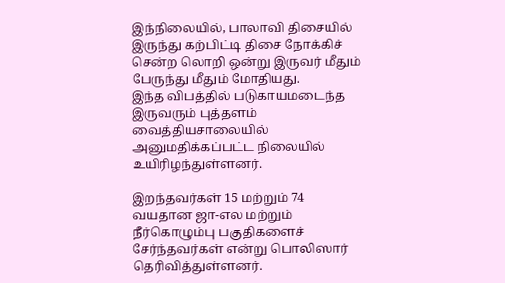இந்நிலையில், பாலாவி திசையில் இருந்து கற்பிட்டி திசை நோக்கிச் சென்ற லொறி ஒன்று இருவர் மீதும் பேருந்து மீதும் மோதியது.
இந்த விபத்தில் படுகாயமடைந்த இருவரும் புத்தளம் வைத்தியசாலையில் அனுமதிக்கப்பட்ட நிலையில் உயிரிழந்துள்ளனர்.

இறந்தவர்கள் 15 மற்றும் 74 வயதான ஜா-எல மற்றும் நீர்கொழும்பு பகுதிகளைச் சேர்ந்தவர்கள் என்று பொலிஸார் தெரிவித்துள்ளனர்.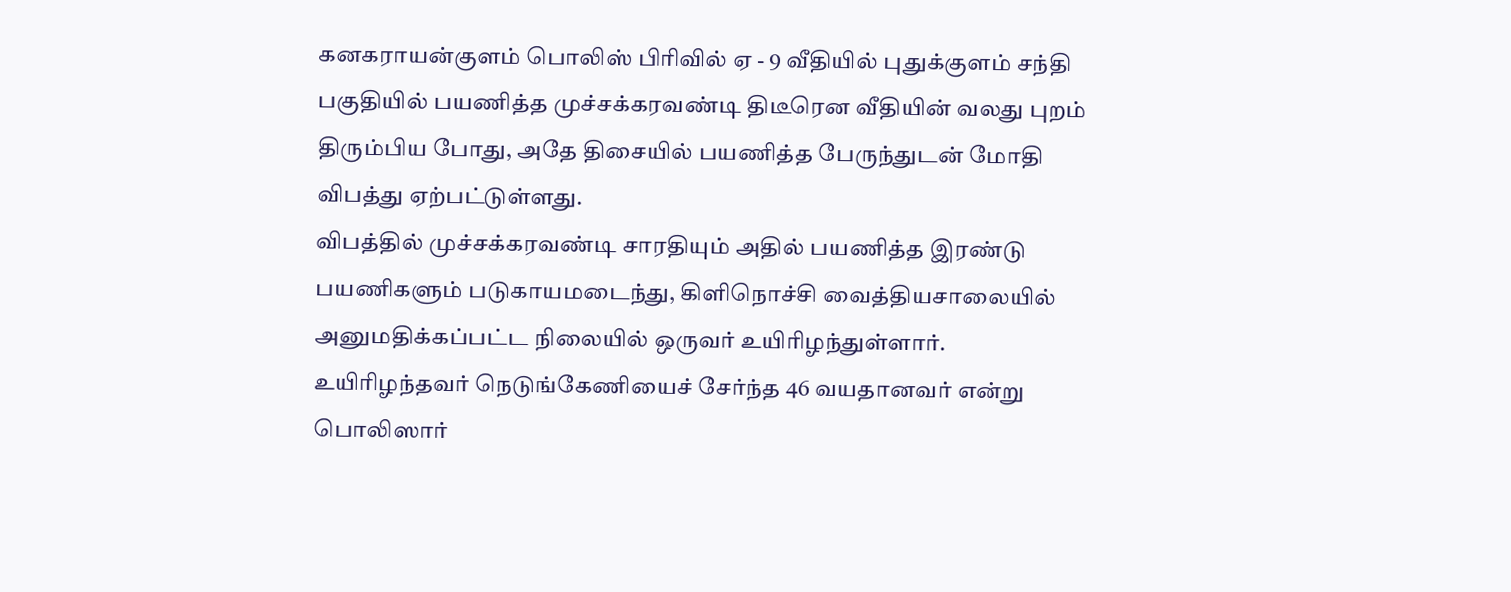கனகராயன்குளம் பொலிஸ் பிரிவில் ஏ - 9 வீதியில் புதுக்குளம் சந்தி பகுதியில் பயணித்த முச்சக்கரவண்டி திடீரென வீதியின் வலது புறம் திரும்பிய போது, அதே திசையில் பயணித்த பேருந்துடன் மோதி விபத்து ஏற்பட்டுள்ளது.
விபத்தில் முச்சக்கரவண்டி சாரதியும் அதில் பயணித்த இரண்டு பயணிகளும் படுகாயமடைந்து, கிளிநொச்சி வைத்தியசாலையில் அனுமதிக்கப்பட்ட நிலையில் ஒருவர் உயிரிழந்துள்ளார்.
உயிரிழந்தவர் நெடுங்கேணியைச் சேர்ந்த 46 வயதானவர் என்று பொலிஸார்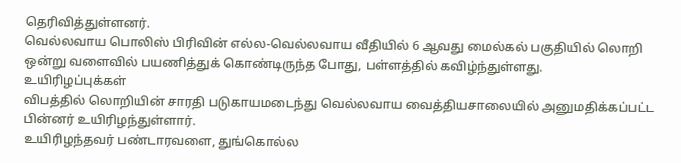தெரிவித்துள்ளனர்.
வெல்லவாய பொலிஸ் பிரிவின் எல்ல-வெல்லவாய வீதியில் 6 ஆவது மைல்கல் பகுதியில் லொறி ஒன்று வளைவில் பயணித்துக் கொண்டிருந்த போது, பள்ளத்தில் கவிழ்ந்துள்ளது.
உயிரிழப்புக்கள்
விபத்தில் லொறியின் சாரதி படுகாயமடைந்து வெல்லவாய வைத்தியசாலையில் அனுமதிக்கப்பட்ட பின்னர் உயிரிழந்துள்ளார்.
உயிரிழந்தவர் பண்டாரவளை, துங்கொல்ல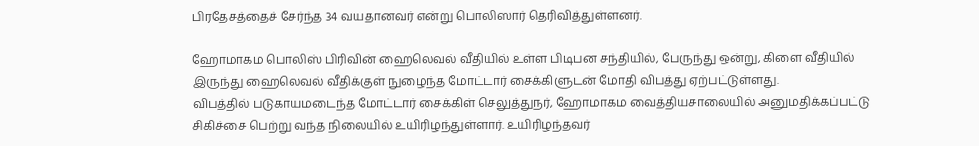பிரதேசத்தைச் சேர்ந்த 34 வயதானவர் என்று பொலிஸார் தெரிவித்துள்ளனர்.

ஹோமாகம பொலிஸ் பிரிவின் ஹைலெவல் வீதியில் உள்ள பிடிபன சந்தியில், பேருந்து ஒன்று, கிளை வீதியில் இருந்து ஹைலெவல் வீதிக்குள் நுழைந்த மோட்டார் சைக்கிளுடன் மோதி விபத்து ஏற்பட்டுள்ளது.
விபத்தில் படுகாயமடைந்த மோட்டார் சைக்கிள் செலுத்துநர், ஹோமாகம வைத்தியசாலையில் அனுமதிக்கப்பட்டு சிகிச்சை பெற்று வந்த நிலையில் உயிரிழந்துள்ளார். உயிரிழந்தவர்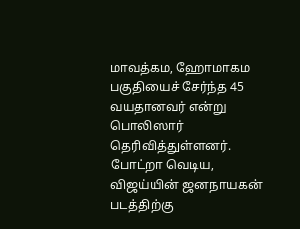மாவத்கம, ஹோமாகம பகுதியைச் சேர்ந்த 45 வயதானவர் என்று பொலிஸார் தெரிவித்துள்ளனர்.
போட்றா வெடிய, விஜய்யின் ஜனநாயகன் படத்திற்கு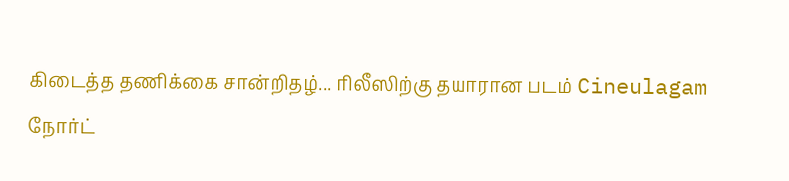கிடைத்த தணிக்கை சான்றிதழ்... ரிலீஸிற்கு தயாரான படம் Cineulagam
நோர்ட்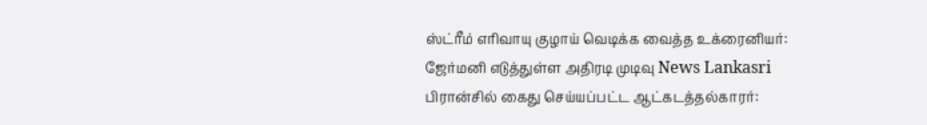ஸ்ட்ரீம் எரிவாயு குழாய் வெடிக்க வைத்த உக்ரைனியர்: ஜேர்மனி எடுத்துள்ள அதிரடி முடிவு News Lankasri
பிரான்சில் கைது செய்யப்பட்ட ஆட்கடத்தல்காரர்: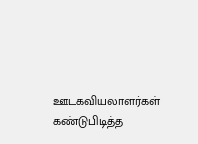ஊடகவியலாளர்கள் கண்டுபிடித்த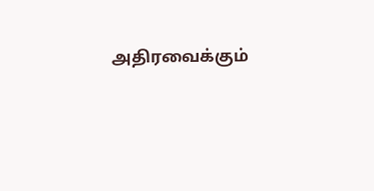அதிரவைக்கும்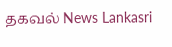தகவல் News Lankasri